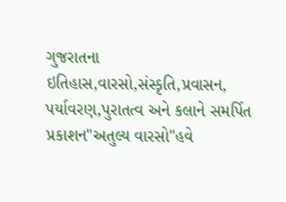ગુજરાતના ઇતિહાસ,વારસો,સંસ્કૃતિ,પ્રવાસન, પર્યાવરણ,પુરાતત્વ અને કલાને સમર્પિત પ્રકાશન"અતુલ્ય વારસો"હવે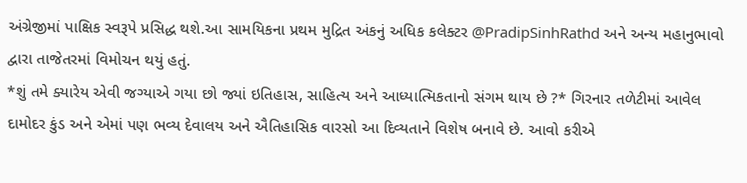અંગ્રેજીમાં પાક્ષિક સ્વરૂપે પ્રસિદ્ધ થશે.આ સામયિકના પ્રથમ મુદ્રિત અંકનું અધિક કલેક્ટર @PradipSinhRathd અને અન્ય મહાનુભાવો દ્વારા તાજેતરમાં વિમોચન થયું હતું.
*શું તમે ક્યારેય એવી જગ્યાએ ગયા છો જ્યાં ઇતિહાસ, સાહિત્ય અને આધ્યાત્મિકતાનો સંગમ થાય છે ?* ગિરનાર તળેટીમાં આવેલ દામોદર કુંડ અને એમાં પણ ભવ્ય દેવાલય અને ઐતિહાસિક વારસો આ દિવ્યતાને વિશેષ બનાવે છે. આવો કરીએ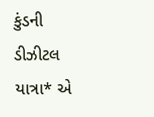કુંડની ડીઝીટલ યાત્રા* એ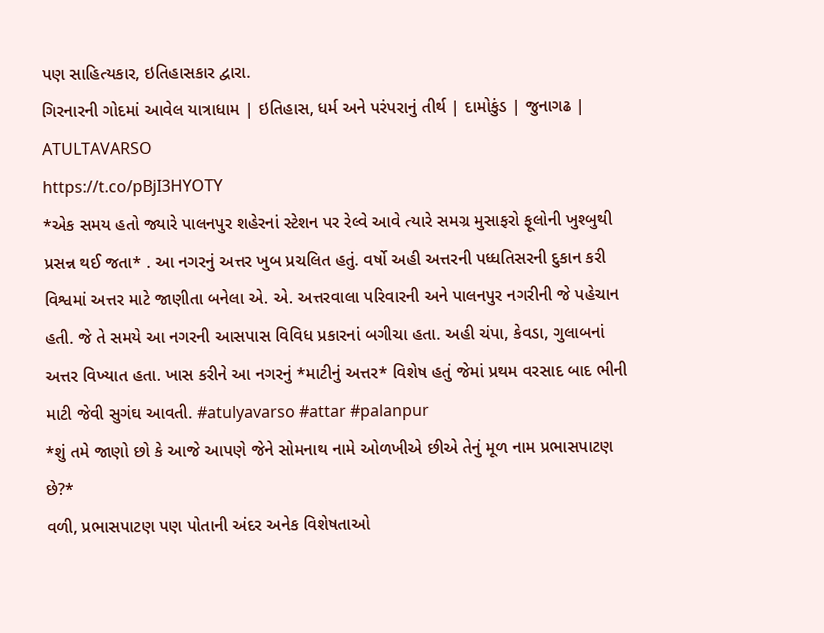પણ સાહિત્યકાર, ઇતિહાસકાર દ્વારા.
ગિરનારની ગોદમાં આવેલ યાત્રાધામ | ઇતિહાસ, ધર્મ અને પરંપરાનું તીર્થ | દામોકુંડ | જુનાગઢ | ATULTAVARSO
https://t.co/pBjI3HYOTY
*એક સમય હતો જ્યારે પાલનપુર શહેરનાં સ્ટેશન પર રેલ્વે આવે ત્યારે સમગ્ર મુસાફરો ફૂલોની ખુશ્બુથી પ્રસન્ન થઈ જતા* . આ નગરનું અત્તર ખુબ પ્રચલિત હતું. વર્ષો અહી અત્તરની પધ્ધતિસરની દુકાન કરી વિશ્વમાં અત્તર માટે જાણીતા બનેલા એ. એ. અત્તરવાલા પરિવારની અને પાલનપુર નગરીની જે પહેચાન હતી. જે તે સમયે આ નગરની આસપાસ વિવિધ પ્રકારનાં બગીચા હતા. અહી ચંપા, કેવડા, ગુલાબનાં અત્તર વિખ્યાત હતા. ખાસ કરીને આ નગરનું *માટીનું અત્તર* વિશેષ હતું જેમાં પ્રથમ વરસાદ બાદ ભીની માટી જેવી સુગંઘ આવતી. #atulyavarso #attar #palanpur
*શું તમે જાણો છો કે આજે આપણે જેને સોમનાથ નામે ઓળખીએ છીએ તેનું મૂળ નામ પ્રભાસપાટણ છે?*
વળી, પ્રભાસપાટણ પણ પોતાની અંદર અનેક વિશેષતાઓ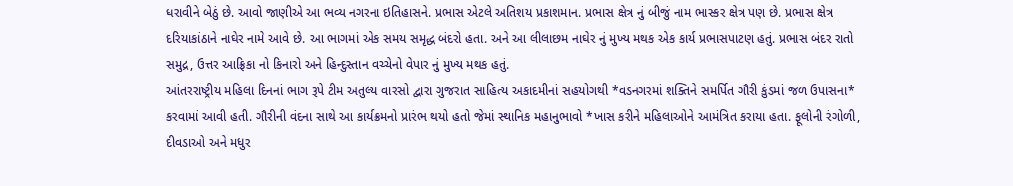ધરાવીને બેઠું છે. આવો જાણીએ આ ભવ્ય નગરના ઇતિહાસને. પ્રભાસ એટલે અતિશય પ્રકાશમાન. પ્રભાસ ક્ષેત્ર નું બીજું નામ ભાસ્કર ક્ષેત્ર પણ છે. પ્રભાસ ક્ષેત્ર દરિયાકાંઠાને નાઘેર નામે આવે છે. આ ભાગમાં એક સમય સમૃદ્ધ બંદરો હતા. અને આ લીલાછમ નાઘેર નું મુખ્ય મથક એક કાર્ય પ્રભાસપાટણ હતું. પ્રભાસ બંદર રાતો સમુદ્ર, ઉત્તર આફ્રિકા નો કિનારો અને હિન્દુસ્તાન વચ્ચેનો વેપાર નું મુખ્ય મથક હતું.
આંતરરાષ્ટ્રીય મહિલા દિનનાં ભાગ રૂપે ટીમ અતુલ્ય વારસો દ્વારા ગુજરાત સાહિત્ય અકાદમીનાં સહયોગથી *વડનગરમાં શક્તિને સમર્પિત ગૌરી કુંડમાં જળ ઉપાસના* કરવામાં આવી હતી. ગૌરીની વંદના સાથે આ કાર્યક્રમનો પ્રારંભ થયો હતો જેમાં સ્થાનિક મહાનુભાવો *ખાસ કરીને મહિલાઓને આમંત્રિત કરાયા હતા. ફૂલોની રંગોળી, દીવડાઓ અને મધુર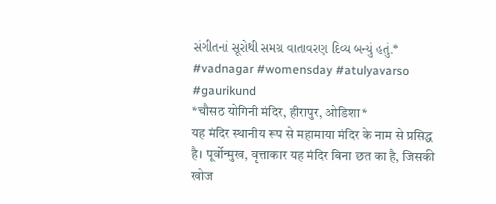સંગીતનાં સૂરોથી સમગ્ર વાતાવરણ દિવ્ય બન્યું હતું.* #vadnagar #womensday #atulyavarso #gaurikund
*चौसठ योगिनी मंदिर, हीरापुर, ओडिशा*
यह मंदिर स्थानीय रूप से महामाया मंदिर के नाम से प्रसिद्ध है। पूर्वोन्मुख, वृत्ताकार यह मंदिर बिना छत का है, जिसकी खोज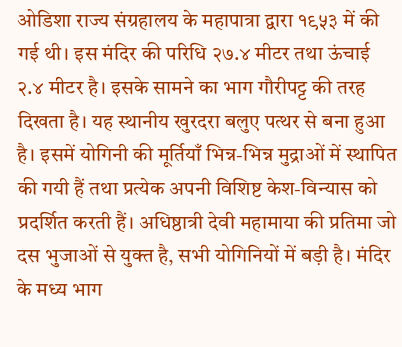ओडिशा राज्य संग्रहालय के महापात्रा द्वारा १९५३ में की गई थी। इस मंदिर की परिधि २७.४ मीटर तथा ऊंचाई २.४ मीटर है। इसके सामने का भाग गौरीपट्ट की तरह दिखता है। यह स्थानीय खुरदरा बलुए पत्थर से बना हुआ है। इसमें योगिनी की मूर्तियाँ भिन्न-भिन्न मुद्राओं में स्थापित की गयी हैं तथा प्रत्येक अपनी विशिष्ट केश-विन्यास को प्रदर्शित करती हैं। अधिष्ठात्री देवी महामाया की प्रतिमा जो दस भुजाओं से युक्त है, सभी योगिनियों में बड़ी है। मंदिर के मध्य भाग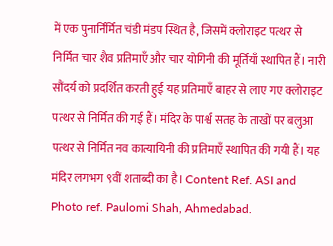में एक पुनार्निर्मित चंडी मंडप स्थित है, जिसमें क्लोराइट पत्थर से निर्मित चार शैव प्रतिमाएँ और चार योगिनी की मूर्तियाँ स्थापित हैं। नारी सौंदर्य को प्रदर्शित करती हुई यह प्रतिमाएँ बाहर से लाए गए क्लोराइट पत्थर से निर्मित की गई हैं। मंदिर के पार्श्व सतह के ताखों पर बलुआ पत्थर से निर्मित नव कात्यायिनी की प्रतिमाएँ स्थापित की गयी हैं। यह मंदिर लगभग ९वीं शताब्दी का है। Content Ref. ASI and Photo ref. Paulomi Shah, Ahmedabad.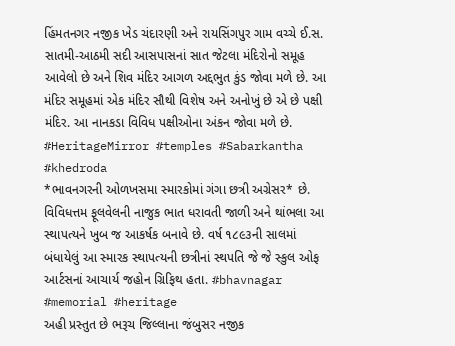હિંમતનગર નજીક ખેડ ચંદારણી અને રાયસિંગપુર ગામ વચ્ચે ઈ.સ. સાતમી-આઠમી સદી આસપાસનાં સાત જેટલા મંદિરોનો સમૂહ આવેલો છે અને શિવ મંદિર આગળ અદ્દભુત કુંડ જોવા મળે છે. આ મંદિર સમૂહમાં એક મંદિર સૌથી વિશેષ અને અનોખું છે એ છે પક્ષી મંદિર. આ નાનકડા વિવિધ પક્ષીઓના અંકન જોવા મળે છે. #HeritageMirror #temples #Sabarkantha #khedroda
*ભાવનગરની ઓળખસમા સ્મારકોમાં ગંગા છત્રી અગ્રેસર* છે. વિવિધત્તમ ફૂલવેલની નાજુક ભાત ધરાવતી જાળી અને થાંભલા આ સ્થાપત્યને ખુબ જ આકર્ષક બનાવે છે. વર્ષ ૧૮૯૩ની સાલમાં બંધાયેલું આ સ્મારક સ્થાપત્યની છત્રીનાં સ્થપતિ જે જે સ્કુલ ઓફ આર્ટસનાં આચાર્ય જહોન ગ્રિફિથ હતા. #bhavnagar #memorial #heritage
અહી પ્રસ્તુત છે ભરૂચ જિલ્લાના જંબુસર નજીક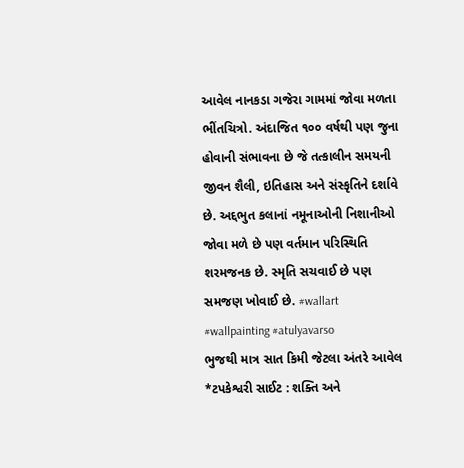આવેલ નાનકડા ગજેરા ગામમાં જોવા મળતા ભીંતચિત્રો. અંદાજિત ૧૦૦ વર્ષથી પણ જુના હોવાની સંભાવના છે જે તત્કાલીન સમયની જીવન શૈલી, ઇતિહાસ અને સંસ્કૃતિને દર્શાવે છે. અદ્દભુત કલાનાં નમૂનાઓની નિશાનીઓ જોવા મળે છે પણ વર્તમાન પરિસ્થિતિ શરમજનક છે. સ્મૃતિ સચવાઈ છે પણ સમજણ ખોવાઈ છે. #wallart #wallpainting #atulyavarso
ભુજથી માત્ર સાત કિમી જેટલા અંતરે આવેલ *ટપકેશ્વરી સાઈટ : શક્તિ અને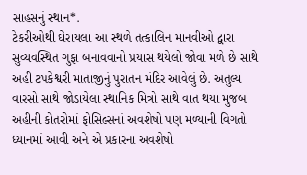સાહસનું સ્થાન*.
ટેકરીઓથી ઘેરાયલા આ સ્થળે તત્કાલિન માનવીઓ દ્વારા સુવ્યવસ્થિત ગુફા બનાવવાનો પ્રયાસ થયેલો જોવા મળે છે સાથે અહી ટપકેશ્વરી માતાજીનું પુરાતન મંદિર આવેલું છે. અતુલ્ય વારસો સાથે જોડાયેલા સ્થાનિક મિત્રો સાથે વાત થયા મુજબ અહીની કોતરોમાં ફોસિલ્સનાં અવશેષો પણ મળ્યાની વિગતો ધ્યાનમાં આવી અને એ પ્રકારના અવશેષો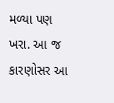મળ્યા પણ ખરા. આ જ કારણોસર આ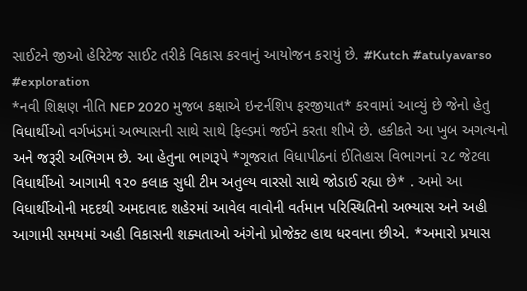સાઈટને જીઓ હેરિટેજ સાઈટ તરીકે વિકાસ કરવાનું આયોજન કરાયું છે. #Kutch #atulyavarso #exploration
*નવી શિક્ષણ નીતિ NEP 2020 મુજબ કક્ષાએ ઇન્ટર્નશિપ ફરજીયાત* કરવામાં આવ્યું છે જેનો હેતુ વિધાર્થીઓ વર્ગખંડમાં અભ્યાસની સાથે સાથે ફિલ્ડમાં જઈને કરતા શીખે છે. હકીકતે આ ખુબ અગત્યનો અને જરૂરી અભિગમ છે. આ હેતુના ભાગરૂપે *ગૂજરાત વિધાપીઠનાં ઈતિહાસ વિભાગનાં ૨૮ જેટલા વિધાર્થીઓ આગામી ૧૨૦ કલાક સુધી ટીમ અતુલ્ય વારસો સાથે જોડાઈ રહ્યા છે* . અમો આ વિધાર્થીઓની મદદથી અમદાવાદ શહેરમાં આવેલ વાવોની વર્તમાન પરિસ્થિતિનો અભ્યાસ અને અહી આગામી સમયમાં અહી વિકાસની શક્યતાઓ અંગેનો પ્રોજેક્ટ હાથ ધરવાના છીએ. *અમારો પ્રયાસ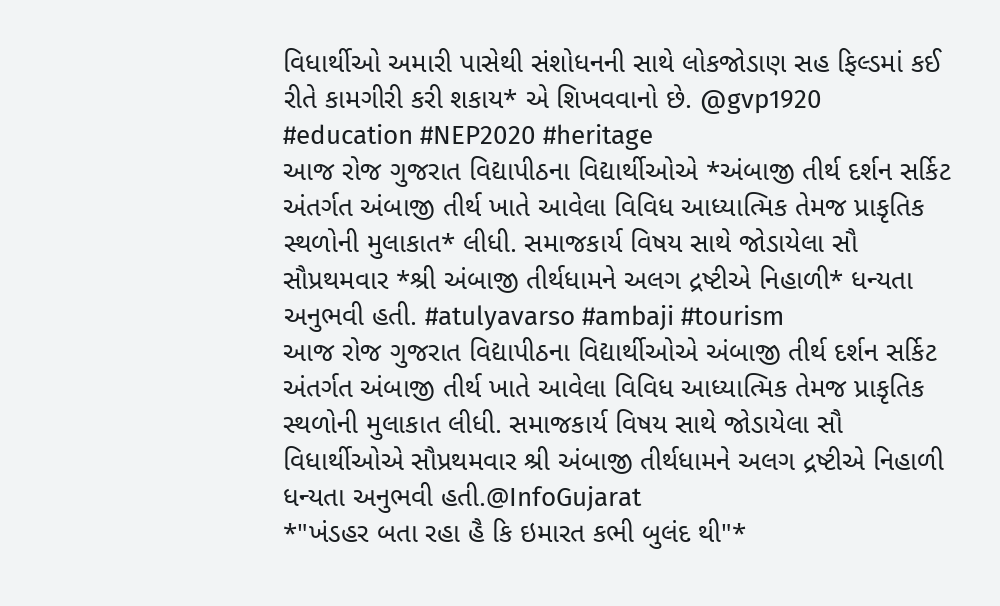વિધાર્થીઓ અમારી પાસેથી સંશોધનની સાથે લોકજોડાણ સહ ફિલ્ડમાં કઈ રીતે કામગીરી કરી શકાય* એ શિખવવાનો છે. @gvp1920 #education #NEP2020 #heritage
આજ રોજ ગુજરાત વિદ્યાપીઠના વિદ્યાર્થીઓએ *અંબાજી તીર્થ દર્શન સર્કિટ અંતર્ગત અંબાજી તીર્થ ખાતે આવેલા વિવિધ આધ્યાત્મિક તેમજ પ્રાકૃતિક સ્થળોની મુલાકાત* લીધી. સમાજકાર્ય વિષય સાથે જોડાયેલા સૌ સૌપ્રથમવાર *શ્રી અંબાજી તીર્થધામને અલગ દ્રષ્ટીએ નિહાળી* ધન્યતા અનુભવી હતી. #atulyavarso #ambaji #tourism
આજ રોજ ગુજરાત વિદ્યાપીઠના વિદ્યાર્થીઓએ અંબાજી તીર્થ દર્શન સર્કિટ અંતર્ગત અંબાજી તીર્થ ખાતે આવેલા વિવિધ આધ્યાત્મિક તેમજ પ્રાકૃતિક સ્થળોની મુલાકાત લીધી. સમાજકાર્ય વિષય સાથે જોડાયેલા સૌ વિધાર્થીઓએ સૌપ્રથમવાર શ્રી અંબાજી તીર્થધામને અલગ દ્રષ્ટીએ નિહાળી ધન્યતા અનુભવી હતી.@InfoGujarat
*"ખંડહર બતા રહા હૈ કિ ઇમારત કભી બુલંદ થી"*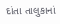દાંતા તાલુકાનાં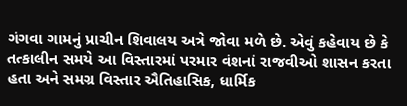ગંગવા ગામનું પ્રાચીન શિવાલય અત્રે જોવા મળે છે. એવું કહેવાય છે કે તત્કાલીન સમયે આ વિસ્તારમાં પરમાર વંશનાં રાજવીઓ શાસન કરતા હતા અને સમગ્ર વિસ્તાર ઐતિહાસિક, ધાર્મિક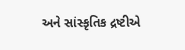અને સાંસ્કૃતિક દ્રષ્ટીએ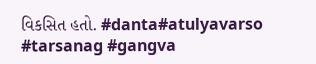વિકસિત હતો. #danta#atulyavarso #tarsanag #gangva